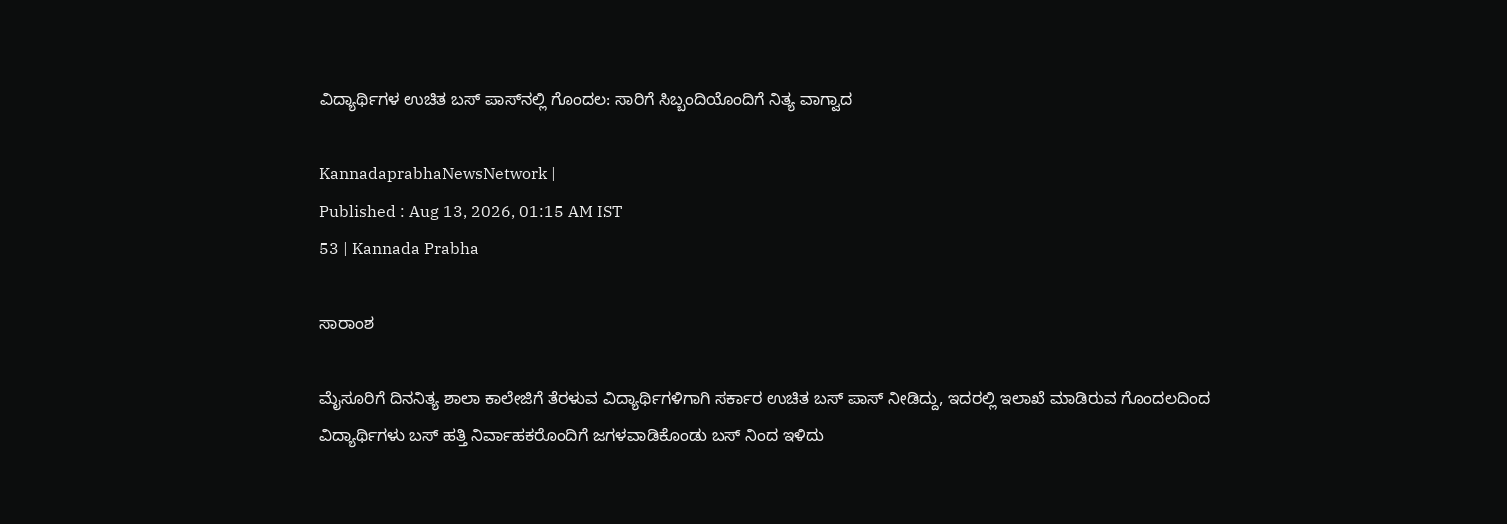ವಿದ್ಯಾರ್ಥಿಗಳ ಉಚಿತ ಬಸ್‌ ಪಾಸ್‌ನಲ್ಲಿ ಗೊಂದಲ: ಸಾರಿಗೆ ಸಿಬ್ಬಂದಿಯೊಂದಿಗೆ ನಿತ್ಯ ವಾಗ್ವಾದ

KannadaprabhaNewsNetwork |
Published : Aug 13, 2026, 01:15 AM IST
53 | Kannada Prabha

ಸಾರಾಂಶ

ಮೈಸೂರಿಗೆ ದಿನನಿತ್ಯ ಶಾಲಾ ಕಾಲೇಜಿಗೆ ತೆರಳುವ ವಿದ್ಯಾರ್ಥಿಗಳಿಗಾಗಿ ಸರ್ಕಾರ ಉಚಿತ ಬಸ್‌ ಪಾಸ್ ನೀಡಿದ್ದು, ಇದರಲ್ಲಿ ಇಲಾಖೆ ಮಾಡಿರುವ ಗೊಂದಲದಿಂದ ವಿದ್ಯಾರ್ಥಿಗಳು ಬಸ್‌ ಹತ್ತಿ ನಿರ್ವಾಹಕರೊಂದಿಗೆ ಜಗಳವಾಡಿಕೊಂಡು ಬಸ್‌ ನಿಂದ ಇಳಿದು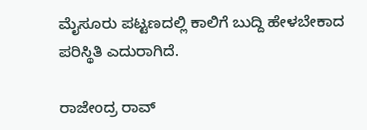ಮೈಸೂರು ಪಟ್ಟಣದಲ್ಲಿ ಕಾಲಿಗೆ ಬುದ್ದಿ ಹೇಳಬೇಕಾದ ಪರಿಸ್ಥಿತಿ ಎದುರಾಗಿದೆ.

ರಾಜೇಂದ್ರ ರಾವ್‌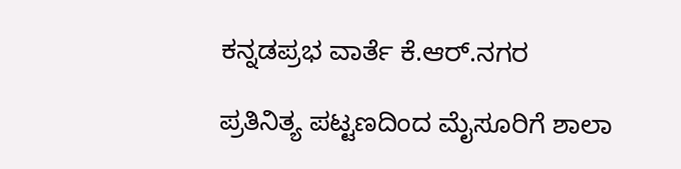ಕನ್ನಡಪ್ರಭ ವಾರ್ತೆ ಕೆ.ಆರ್.ನಗರ

ಪ್ರತಿನಿತ್ಯ ಪಟ್ಟಣದಿಂದ ಮೈಸೂರಿಗೆ ಶಾಲಾ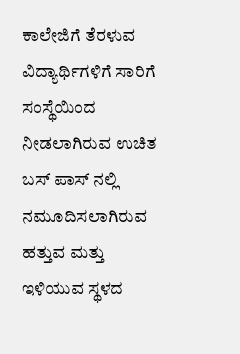ಕಾಲೇಜಿಗೆ ತೆರಳುವ ವಿದ್ಯಾರ್ಥಿಗಳಿಗೆ ಸಾರಿಗೆ ಸಂಸ್ಥೆಯಿಂದ ನೀಡಲಾಗಿರುವ ಉಚಿತ ಬಸ್‌ ಪಾಸ್‌ ನಲ್ಲಿ ನಮೂದಿಸಲಾಗಿರುವ ಹತ್ತುವ ಮತ್ತು ಇಳಿಯುವ ಸ್ಥಳದ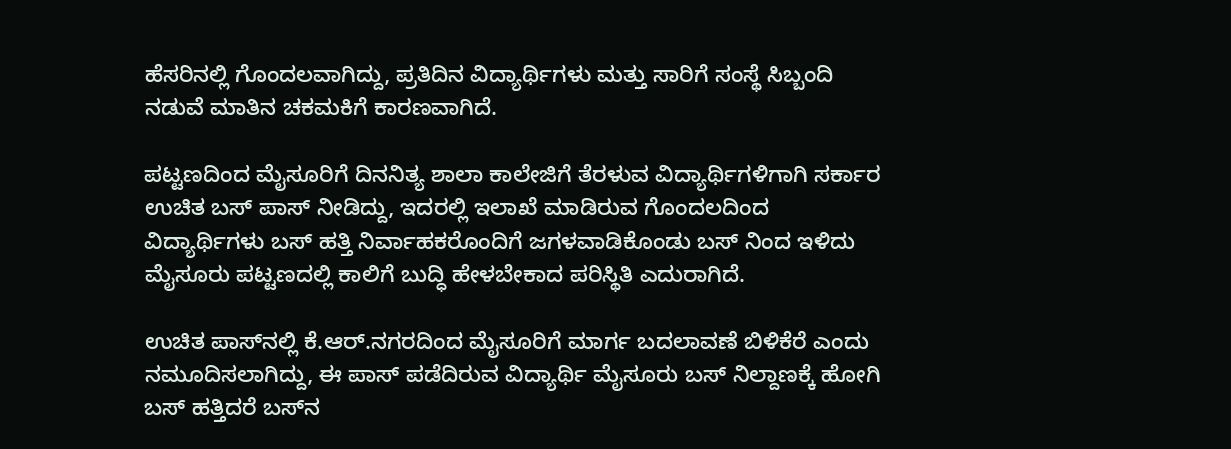ಹೆಸರಿನಲ್ಲಿ ಗೊಂದಲವಾಗಿದ್ದು, ಪ್ರತಿದಿನ ವಿದ್ಯಾರ್ಥಿಗಳು ಮತ್ತು ಸಾರಿಗೆ ಸಂಸ್ಥೆ ಸಿಬ್ಬಂದಿ ನಡುವೆ ಮಾತಿನ ಚಕಮಕಿಗೆ ಕಾರಣವಾಗಿದೆ.

ಪಟ್ಟಣದಿಂದ ಮೈಸೂರಿಗೆ ದಿನನಿತ್ಯ ಶಾಲಾ ಕಾಲೇಜಿಗೆ ತೆರಳುವ ವಿದ್ಯಾರ್ಥಿಗಳಿಗಾಗಿ ಸರ್ಕಾರ ಉಚಿತ ಬಸ್‌ ಪಾಸ್ ನೀಡಿದ್ದು, ಇದರಲ್ಲಿ ಇಲಾಖೆ ಮಾಡಿರುವ ಗೊಂದಲದಿಂದ ವಿದ್ಯಾರ್ಥಿಗಳು ಬಸ್‌ ಹತ್ತಿ ನಿರ್ವಾಹಕರೊಂದಿಗೆ ಜಗಳವಾಡಿಕೊಂಡು ಬಸ್‌ ನಿಂದ ಇಳಿದು ಮೈಸೂರು ಪಟ್ಟಣದಲ್ಲಿ ಕಾಲಿಗೆ ಬುದ್ಧಿ ಹೇಳಬೇಕಾದ ಪರಿಸ್ಥಿತಿ ಎದುರಾಗಿದೆ.

ಉಚಿತ ಪಾಸ್‌ನಲ್ಲಿ ಕೆ.ಆರ್.ನಗರದಿಂದ ಮೈಸೂರಿಗೆ ಮಾರ್ಗ ಬದಲಾವಣೆ ಬಿಳಿಕೆರೆ ಎಂದು ನಮೂದಿಸಲಾಗಿದ್ದು, ಈ ಪಾಸ್ ಪಡೆದಿರುವ ವಿದ್ಯಾರ್ಥಿ ಮೈಸೂರು ಬಸ್‌ ನಿಲ್ದಾಣಕ್ಕೆ ಹೋಗಿ ಬಸ್ ಹತ್ತಿದರೆ ಬಸ್‌ನ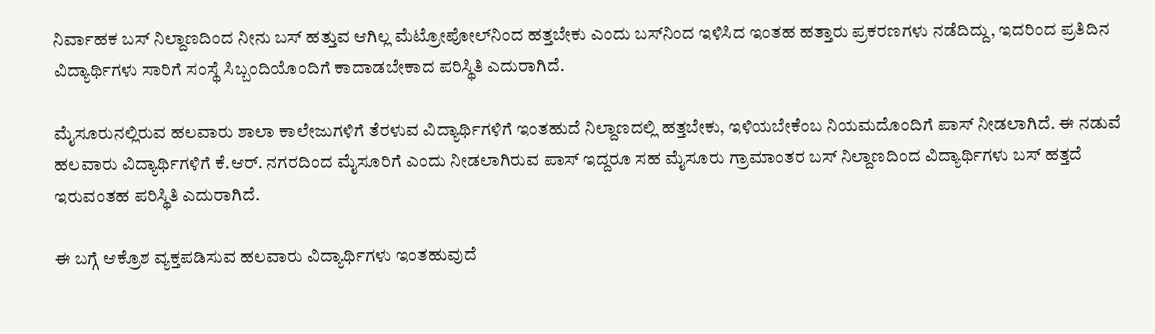ನಿರ್ವಾಹಕ ಬಸ್‌ ನಿಲ್ದಾಣದಿಂದ ನೀನು ಬಸ್ ಹತ್ತುವ ಆಗಿಲ್ಲ ಮೆಟ್ರೋಪೋಲ್‌ನಿಂದ ಹತ್ತಬೇಕು ಎಂದು ಬಸ್‌ನಿಂದ ಇಳಿಸಿದ ಇಂತಹ ಹತ್ತಾರು ಪ್ರಕರಣಗಳು ನಡೆದಿದ್ದು, ಇದರಿಂದ ಪ್ರತಿದಿನ ವಿದ್ಯಾರ್ಥಿಗಳು ಸಾರಿಗೆ ಸಂಸ್ಥೆ ಸಿಬ್ಬಂದಿಯೊಂದಿಗೆ ಕಾದಾಡಬೇಕಾದ ಪರಿಸ್ಥಿತಿ ಎದುರಾಗಿದೆ.

ಮೈಸೂರುನಲ್ಲಿರುವ ಹಲವಾರು ಶಾಲಾ ಕಾಲೇಜುಗಳಿಗೆ ತೆರಳುವ ವಿದ್ಯಾರ್ಥಿಗಳಿಗೆ ಇಂತಹುದೆ ನಿಲ್ದಾಣದಲ್ಲಿ ಹತ್ತಬೇಕು, ಇಳಿಯಬೇಕೆಂಬ ನಿಯಮದೊಂದಿಗೆ ಪಾಸ್ ನೀಡಲಾಗಿದೆ. ಈ ನಡುವೆ ಹಲವಾರು ವಿದ್ಯಾರ್ಥಿಗಳಿಗೆ ಕೆ.ಆರ್. ನಗರದಿಂದ ಮೈಸೂರಿಗೆ ಎಂದು ನೀಡಲಾಗಿರುವ ಪಾಸ್ ಇದ್ದರೂ ಸಹ ಮೈಸೂರು ಗ್ರಾಮಾಂತರ ಬಸ್‌ ನಿಲ್ದಾಣದಿಂದ ವಿದ್ಯಾರ್ಥಿಗಳು ಬಸ್ ಹತ್ತದೆ ಇರುವಂತಹ ಪರಿಸ್ಥಿತಿ ಎದುರಾಗಿದೆ.

ಈ ಬಗ್ಗೆ ಆಕ್ರೊಶ ವ್ಯಕ್ತಪಡಿಸುವ ಹಲವಾರು ವಿದ್ಯಾರ್ಥಿಗಳು ಇಂತಹುವುದೆ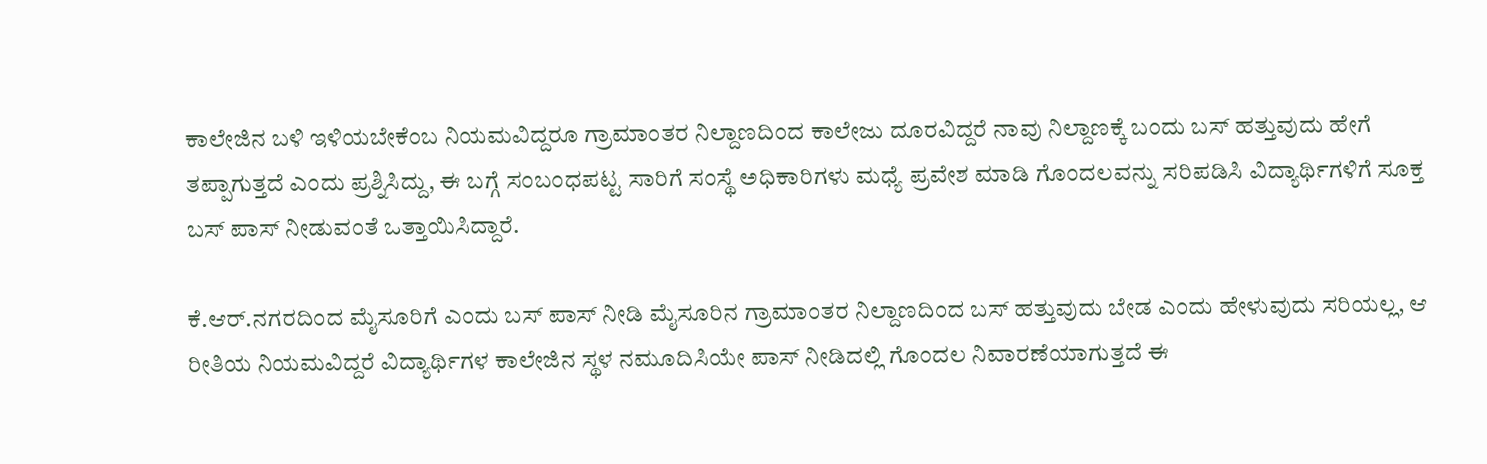ಕಾಲೇಜಿನ ಬಳಿ ಇಳಿಯಬೇಕೆಂಬ ನಿಯಮವಿದ್ದರೂ ಗ್ರಾಮಾಂತರ ನಿಲ್ದಾಣದಿಂದ ಕಾಲೇಜು ದೂರವಿದ್ದರೆ ನಾವು ನಿಲ್ದಾಣಕ್ಕೆ ಬಂದು ಬಸ್ ಹತ್ತುವುದು ಹೇಗೆ ತಪ್ಪಾಗುತ್ತದೆ ಎಂದು ಪ್ರಶ್ನಿಸಿದ್ದು, ಈ ಬಗ್ಗೆ ಸಂಬಂಧಪಟ್ಟ ಸಾರಿಗೆ ಸಂಸ್ಥೆ ಅಧಿಕಾರಿಗಳು ಮಧ್ಯೆ ಪ್ರವೇಶ ಮಾಡಿ ಗೊಂದಲವನ್ನು ಸರಿಪಡಿಸಿ ವಿದ್ಯಾರ್ಥಿಗಳಿಗೆ ಸೂಕ್ತ ಬಸ್‌ ಪಾಸ್ ನೀಡುವಂತೆ ಒತ್ತಾಯಿಸಿದ್ದಾರೆ.

ಕೆ.ಆರ್.ನಗರದಿಂದ ಮೈಸೂರಿಗೆ ಎಂದು ಬಸ್‌ ಪಾಸ್ ನೀಡಿ ಮೈಸೂರಿನ ಗ್ರಾಮಾಂತರ ನಿಲ್ದಾಣದಿಂದ ಬಸ್ ಹತ್ತುವುದು ಬೇಡ ಎಂದು ಹೇಳುವುದು ಸರಿಯಲ್ಲ, ಆ ರೀತಿಯ ನಿಯಮವಿದ್ದರೆ ವಿದ್ಯಾರ್ಥಿಗಳ ಕಾಲೇಜಿನ ಸ್ಥಳ ನಮೂದಿಸಿಯೇ ಪಾಸ್ ನೀಡಿದಲ್ಲಿ ಗೊಂದಲ ನಿವಾರಣೆಯಾಗುತ್ತದೆ ಈ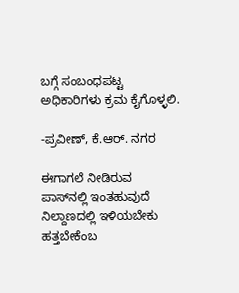ಬಗ್ಗೆ ಸಂಬಂಧಪಟ್ಟ ಅಧಿಕಾರಿಗಳು ಕ್ರಮ ಕೈಗೊಳ್ಳಲಿ.

-ಪ್ರವೀಣ್, ಕೆ.ಆರ್. ನಗರ

ಈಗಾಗಲೆ ನೀಡಿರುವ ಪಾಸ್‌ನಲ್ಲಿ ಇಂತಹುವುದೆ ನಿಲ್ದಾಣದಲ್ಲಿ ಇಳಿಯಬೇಕು ಹತ್ತಬೇಕೆಂಬ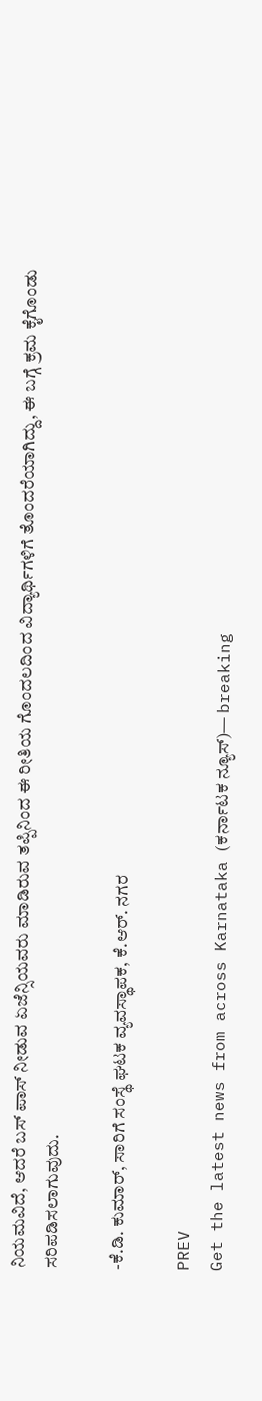ನಿಯಮವಿದೆ, ಆದರೆ ಬಸ್‌ ಪಾಸ್ ನೀಡುವ ಏಜೆನ್ಸಿಯವರು ಮಾಡಿರುವ ತಪ್ಪಿನಿಂದ ಈ ರೀತಿಯ ಗೊಂದಲದಿಂದ ವಿದ್ಯಾರ್ಥಿಗಳಿಗೆ ತೊಂದರೆಯಾಗಿದ್ದು, ಈ ಬಗ್ಗೆ ಕ್ರಮ ಕೈಗೊಂಡು ಸರಿಪಡಿಸಲಾಗುವುದು.

-ಕೆ.ಡಿ. ಕುಮಾರ್, ಸಾರಿಗೆ ಸಂಸ್ಥೆ ಘಟಕ ವ್ಯವಸ್ಥಾಪಕ, ಕೆ.ಆರ್. ನಗರ

PREV
Get the latest news from across Karnataka (ಕರ್ನಾಟಕ ನ್ಯೂಸ್)— breaking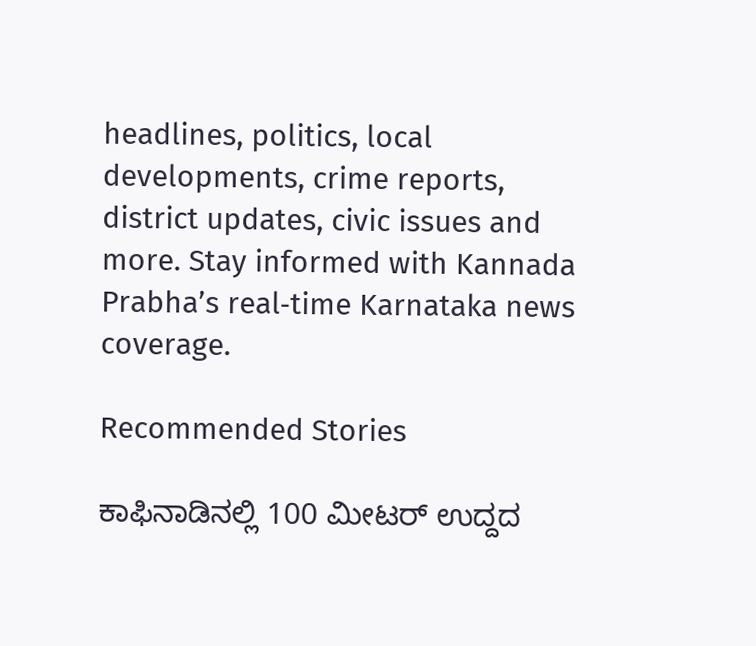headlines, politics, local developments, crime reports, district updates, civic issues and more. Stay informed with Kannada Prabha’s real‑time Karnataka news coverage.

Recommended Stories

ಕಾಫಿನಾಡಿನಲ್ಲಿ 100 ಮೀಟರ್‌ ಉದ್ದದ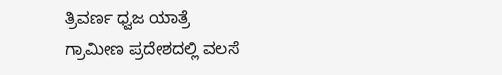ತ್ರಿವರ್ಣ ಧ್ವಜ ಯಾತ್ರೆ
ಗ್ರಾಮೀಣ ಪ್ರದೇಶದಲ್ಲಿ ವಲಸೆ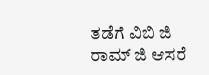ತಡೆಗೆ ವಿಬಿ ಜಿ ರಾಮ್ ಜಿ ಆಸರೆ